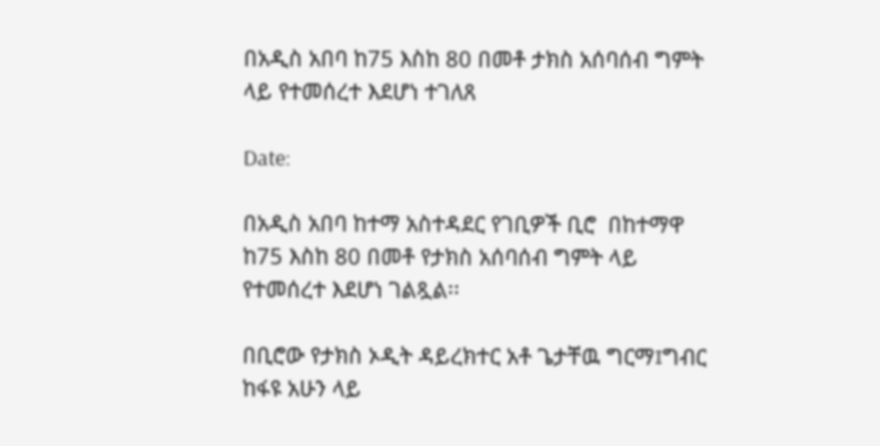በአዲስ አበባ ከ75 እስከ 80 በመቶ ታክስ አሰባሰብ ግምት ላይ የተመሰረተ እደሆነ ተገለጸ

Date:

በአዲስ አበባ ከተማ አስተዳደር የገቢዎች ቢሮ  በከተማዋ ከ75 እስከ 80 በመቶ የታክስ አሰባሰብ ግምት ላይ የተመሰረተ እደሆነ ገልጿል፡፡

በቢሮው የታክስ ኦዲት ዳይረክተር አቶ ጌታቸዉ ግርማ፤ግብር ከፋዩ አሁን ላይ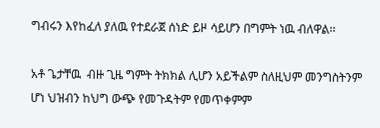ግብሩን እየከፈለ ያለዉ የተደራጀ ሰነድ ይዞ ሳይሆን በግምት ነዉ ብለዋል፡፡

አቶ ጌታቸዉ  ብዙ ጊዜ ግምት ትክክል ሊሆን አይችልም ስለዚህም መንግስትንም  ሆነ ህዝብን ከህግ ውጭ የመጉዳትም የመጥቀምም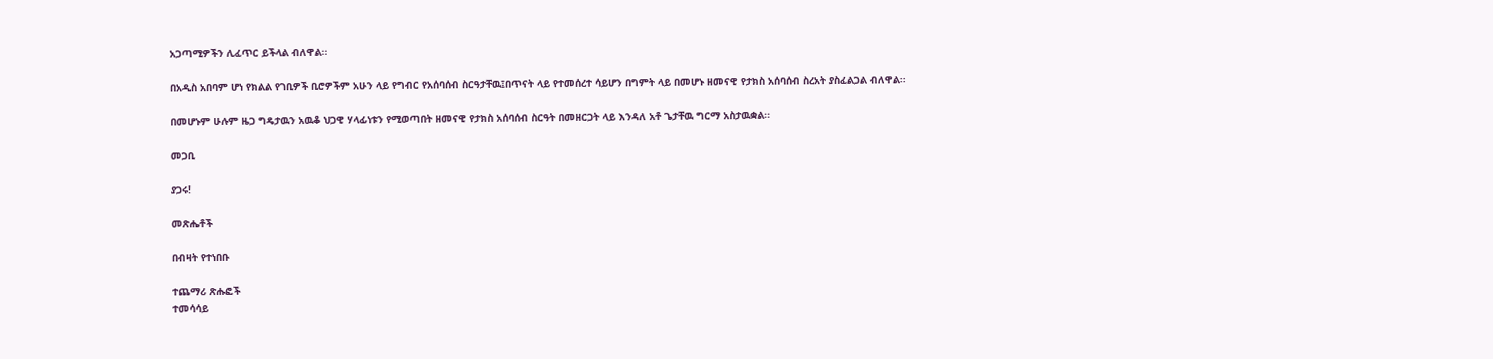አጋጣሚዎችን ሊፈጥር ይችላል ብለዋል፡፡

በአዲስ አበባም ሆነ የክልል የገቢዎች ቢሮዎችም አሁን ላይ የግብር የአሰባሰብ ስርዓታቸዉ፤በጥናት ላይ የተመሰረተ ሳይሆን በግምት ላይ በመሆኑ ዘመናዊ የታክስ አሰባሰብ ስረአት ያስፈልጋል ብለዋል፡፡

በመሆኑም ሁሉም ዜጋ ግዴታዉን አዉቆ ህጋዊ ሃላፊነቱን የሚወጣበት ዘመናዊ የታክስ አሰባሰብ ስርዓት በመዘርጋት ላይ እንዳለ አቶ ጌታቸዉ ግርማ አስታዉቋል፡፡

መጋቢ

ያጋሩ!

መጽሔቶች

በብዛት የተነበቡ

ተጨማሪ ጽሑፎች
ተመሳሳይ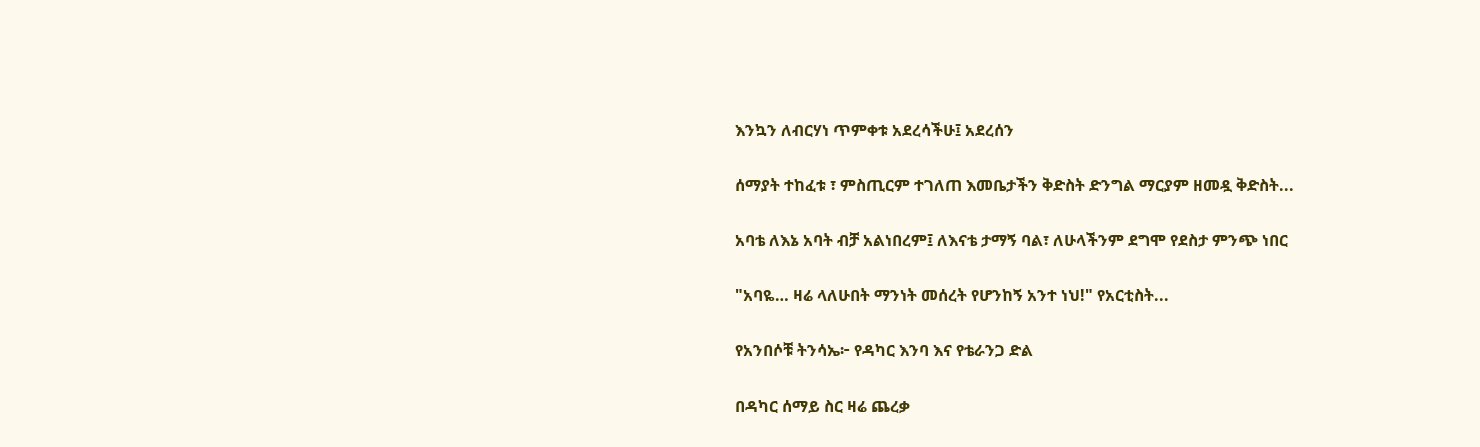እንኳን ለብርሃነ ጥምቀቱ አደረሳችሁ፤ አደረሰን

ሰማያት ተከፈቱ ፣ ምስጢርም ተገለጠ እመቤታችን ቅድስት ድንግል ማርያም ዘመዷ ቅድስት...

አባቴ ለእኔ አባት ብቻ አልነበረም፤ ለእናቴ ታማኝ ባል፣ ለሁላችንም ደግሞ የደስታ ምንጭ ነበር

"አባዬ… ዛሬ ላለሁበት ማንነት መሰረት የሆንከኝ አንተ ነህ!" የአርቲስት...

የአንበሶቹ ትንሳኤ፦ የዳካር እንባ እና የቴራንጋ ድል

በዳካር ሰማይ ስር ዛሬ ጨረቃ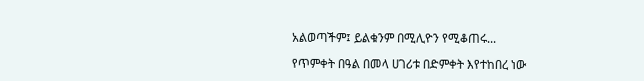አልወጣችም፤ ይልቁንም በሚሊዮን የሚቆጠሩ...

የጥምቀት በዓል በመላ ሀገሪቱ በድምቀት እየተከበረ ነው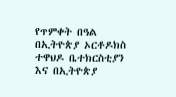የጥምቀት በዓል በኢትዮጵያ ኦርቶዶክስ ተዋህዶ ቤተክርስቲያን እና በኢትዮጵያ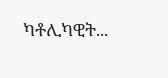ካቶሊካዊት...